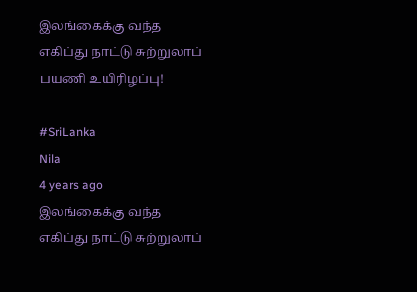இலங்கைக்கு வந்த எகிப்து நாட்டு சுற்றுலாப் பயணி உயிரிழப்பு!

#SriLanka
Nila
4 years ago
இலங்கைக்கு வந்த  எகிப்து நாட்டு சுற்றுலாப்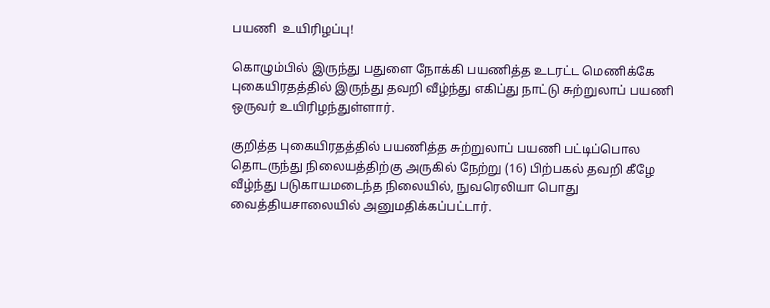பயணி  உயிரிழப்பு!

கொழும்பில் இருந்து பதுளை நோக்கி பயணித்த உடரட்ட மெணிக்கே புகையிரதத்தில் இருந்து தவறி வீழ்ந்து எகிப்து நாட்டு சுற்றுலாப் பயணி ஒருவர் உயிரிழந்துள்ளார்.

குறித்த புகையிரதத்தில் பயணித்த சுற்றுலாப் பயணி பட்டிப்பொல தொடருந்து நிலையத்திற்கு அருகில் நேற்று (16) பிற்பகல் தவறி கீழே வீழ்ந்து படுகாயமடைந்த நிலையில், நுவரெலியா பொது வைத்தியசாலையில் அனுமதிக்கப்பட்டார்.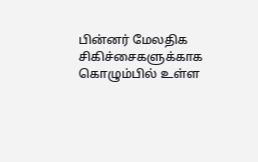பின்னர் மேலதிக சிகிச்சைகளுக்காக கொழும்பில் உள்ள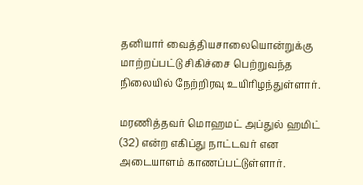தனியார் வைத்தியசாலையொன்றுக்கு மாற்றப்பட்டு சிகிச்சை பெற்றுவந்த நிலையில் நேற்றிரவு உயிரிழந்துள்ளார்.

மரணித்தவர் மொஹமட் அப்துல் ஹமிட் (32) என்ற எகிப்து நாட்டவர் என அடையாளம் காணப்பட்டுள்ளார்.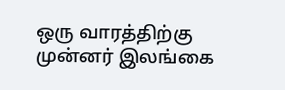ஒரு வாரத்திற்கு முன்னர் இலங்கை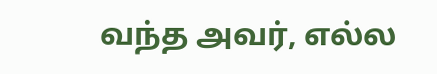வந்த அவர், எல்ல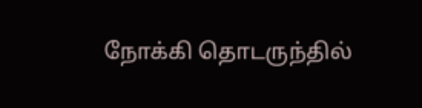நோக்கி தொடருந்தில்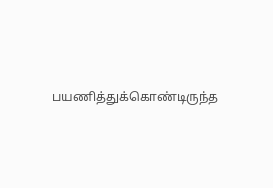பயணித்துக்கொண்டிருந்த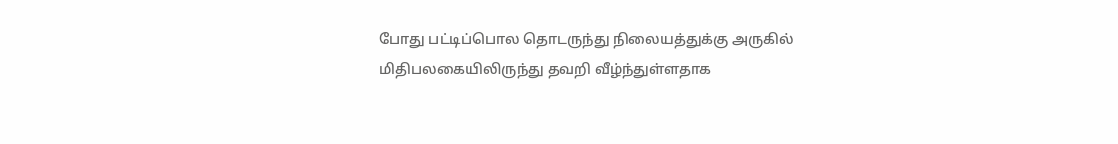போது பட்டிப்பொல தொடருந்து நிலையத்துக்கு அருகில் மிதிபலகையிலிருந்து தவறி வீழ்ந்துள்ளதாக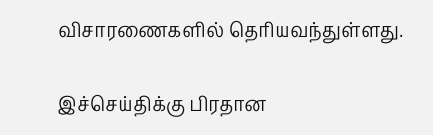விசாரணைகளில் தெரியவந்துள்ளது.

இச்செய்திக்கு பிரதான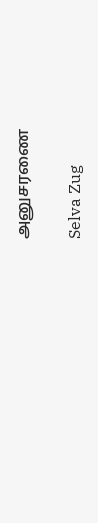அனுசரணை

Selva Zug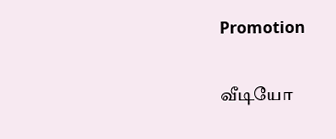Promotion

வீடியோ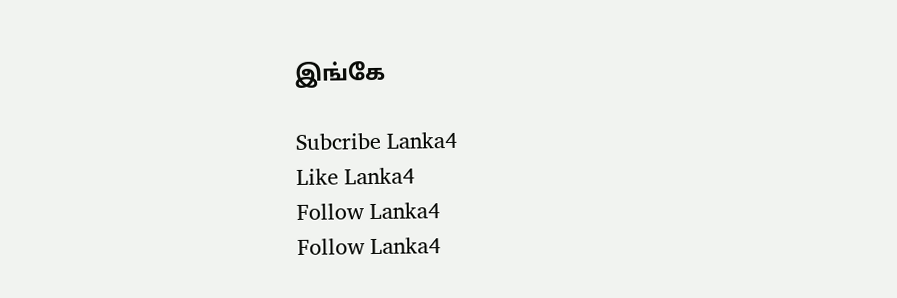இங்கே

Subcribe Lanka4
Like Lanka4
Follow Lanka4
Follow Lanka4